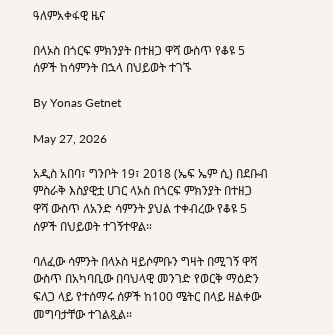ዓለምአቀፋዊ ዜና

በላኦስ በጎርፍ ምክንያት በተዘጋ ዋሻ ውስጥ የቆዩ 5 ሰዎች ከሳምንት በኋላ በህይወት ተገኙ

By Yonas Getnet

May 27, 2026

አዲስ አበባ፣ ግንቦት 19፣ 2018 (ኤፍ ኤም ሲ) በደቡብ ምስራቅ እስያዊቷ ሀገር ላኦስ በጎርፍ ምክንያት በተዘጋ ዋሻ ውስጥ ለአንድ ሳምንት ያህል ተቀብረው የቆዩ 5 ሰዎች በህይወት ተገኝተዋል።

ባለፈው ሳምንት በላኦስ ዛይሶምቡን ግዛት በሚገኝ ዋሻ ውስጥ በአካባቢው በባህላዊ መንገድ የወርቅ ማዕድን ፍለጋ ላይ የተሰማሩ ሰዎች ከ100 ሜትር በላይ ዘልቀው መግባታቸው ተገልጿል።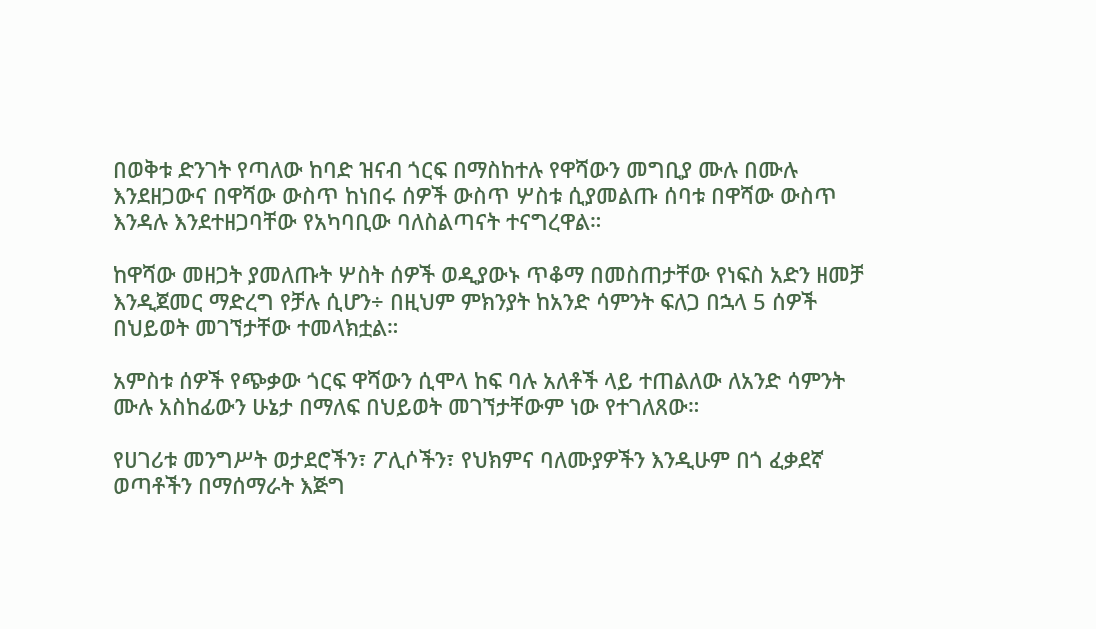በወቅቱ ድንገት የጣለው ከባድ ዝናብ ጎርፍ በማስከተሉ የዋሻውን መግቢያ ሙሉ በሙሉ እንደዘጋውና በዋሻው ውስጥ ከነበሩ ሰዎች ውስጥ ሦስቱ ሲያመልጡ ሰባቱ በዋሻው ውስጥ እንዳሉ እንደተዘጋባቸው የአካባቢው ባለስልጣናት ተናግረዋል።

ከዋሻው መዘጋት ያመለጡት ሦስት ሰዎች ወዲያውኑ ጥቆማ በመስጠታቸው የነፍስ አድን ዘመቻ እንዲጀመር ማድረግ የቻሉ ሲሆን÷ በዚህም ምክንያት ከአንድ ሳምንት ፍለጋ በኋላ 5 ሰዎች በህይወት መገኘታቸው ተመላክቷል።

አምስቱ ሰዎች የጭቃው ጎርፍ ዋሻውን ሲሞላ ከፍ ባሉ አለቶች ላይ ተጠልለው ለአንድ ሳምንት ሙሉ አስከፊውን ሁኔታ በማለፍ በህይወት መገኘታቸውም ነው የተገለጸው።

የሀገሪቱ መንግሥት ወታደሮችን፣ ፖሊሶችን፣ የህክምና ባለሙያዎችን እንዲሁም በጎ ፈቃደኛ ወጣቶችን በማሰማራት እጅግ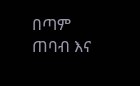በጣም ጠባብ እና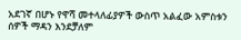አደገኛ በሆኑ የዋሻ መተላለፊያዎች ውስጥ አልፈው አምስቱን ሰዎች ማዳን እንደቻለም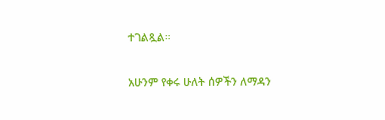ተገልጿል።

አሁንም የቀሩ ሁለት ሰዎችን ለማዳን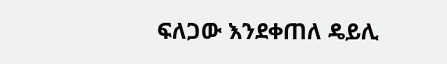ፍለጋው እንደቀጠለ ዴይሊ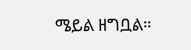ሜይል ዘግቧል።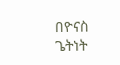በዮናስ ጌትነት